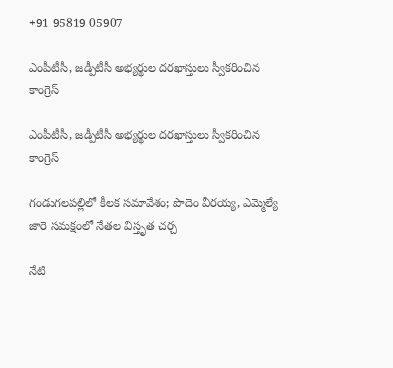+91 95819 05907

ఎంపీటీసీ, జడ్పీటీసీ అభ్యర్థుల దరఖాస్తులు స్వీకరించిన కాంగ్రెస్

ఎంపీటీసీ, జడ్పీటీసీ అభ్యర్థుల దరఖాస్తులు స్వీకరించిన కాంగ్రెస్

గండుగలపల్లిలో కీలక సమావేశం; పొదెం వీరయ్య, ఎమ్మెల్యే జారె సమక్షంలో నేతల విస్తృత చర్చ

నేటి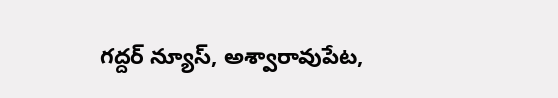గద్దర్ న్యూస్, అశ్వారావుపేట,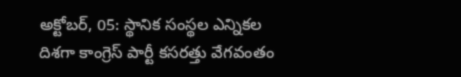అక్టోబర్, 05: స్థానిక సంస్థల ఎన్నికల దిశగా కాంగ్రెస్ పార్టీ కసరత్తు వేగవంతం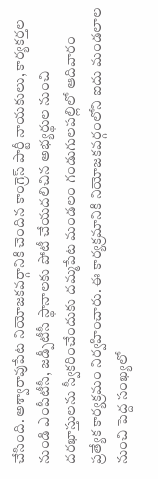చేసింది. అశ్వారావుపేట నియోజకవర్గానికి చెందిన కాంగ్రెస్ పార్టీ నాయకులు, కార్యకర్తల నుండి ఎంపీటీసీ, జడ్పీటీసీ స్థానాలకు పోటీ చేయదలిచిన అభ్యర్థుల నుంచి దరఖాస్తులను స్వీకరించేందుకు దమ్మపేట మండలం గండుగులపల్లిలో ఆదివారం ప్రత్యేక కార్యక్రమం నిర్వహించారు. ఈ కార్యక్రమానికి నియోజకవర్గంలోని ఐదు మండలాల నుంచి పెద్ద సంఖ్యలో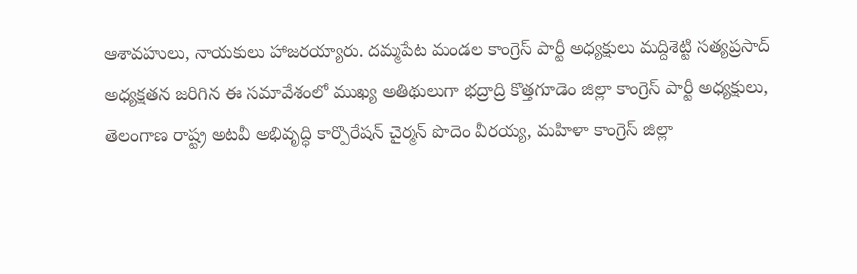ఆశావహులు, నాయకులు హాజరయ్యారు. దమ్మపేట మండల కాంగ్రెస్ పార్టీ అధ్యక్షులు మద్దిశెట్టి సత్యప్రసాద్ అధ్యక్షతన జరిగిన ఈ సమావేశంలో ముఖ్య అతిథులుగా భద్రాద్రి కొత్తగూడెం జిల్లా కాంగ్రెస్ పార్టీ అధ్యక్షులు, తెలంగాణ రాష్ట్ర అటవీ అభివృద్ధి కార్పొరేషన్ చైర్మన్ పొదెం వీరయ్య, మహిళా కాంగ్రెస్ జిల్లా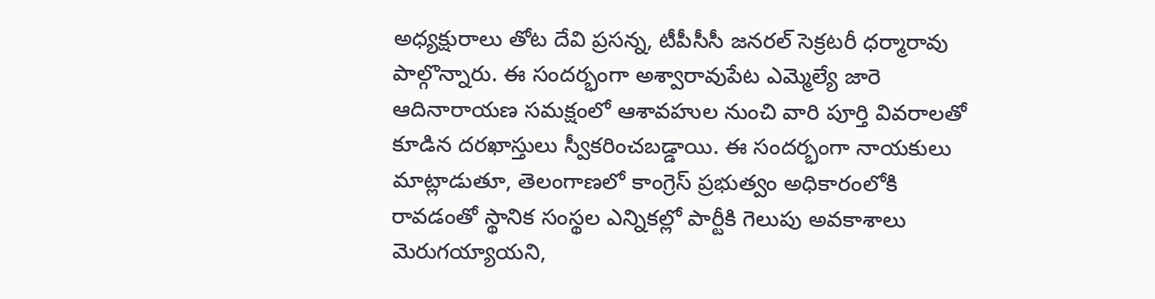అధ్యక్షురాలు తోట దేవి ప్రసన్న, టీపీసీసీ జనరల్ సెక్రటరీ ధర్మారావు పాల్గొన్నారు. ఈ సందర్భంగా అశ్వారావుపేట ఎమ్మెల్యే జారె ఆదినారాయణ సమక్షంలో ఆశావహుల నుంచి వారి పూర్తి వివరాలతో కూడిన దరఖాస్తులు స్వీకరించబడ్డాయి. ఈ సందర్భంగా నాయకులు మాట్లాడుతూ, తెలంగాణలో కాంగ్రెస్ ప్రభుత్వం అధికారంలోకి రావడంతో స్థానిక సంస్థల ఎన్నికల్లో పార్టీకి గెలుపు అవకాశాలు మెరుగయ్యాయని,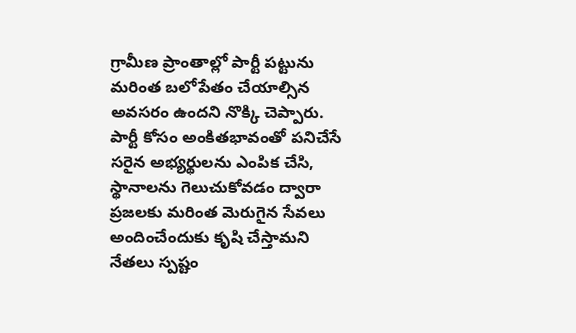గ్రామీణ ప్రాంతాల్లో పార్టీ పట్టును మరింత బలోపేతం చేయాల్సిన అవసరం ఉందని నొక్కి చెప్పారు. పార్టీ కోసం అంకితభావంతో పనిచేసే సరైన అభ్యర్థులను ఎంపిక చేసి, స్థానాలను గెలుచుకోవడం ద్వారా ప్రజలకు మరింత మెరుగైన సేవలు అందించేందుకు కృషి చేస్తామని నేతలు స్పష్టం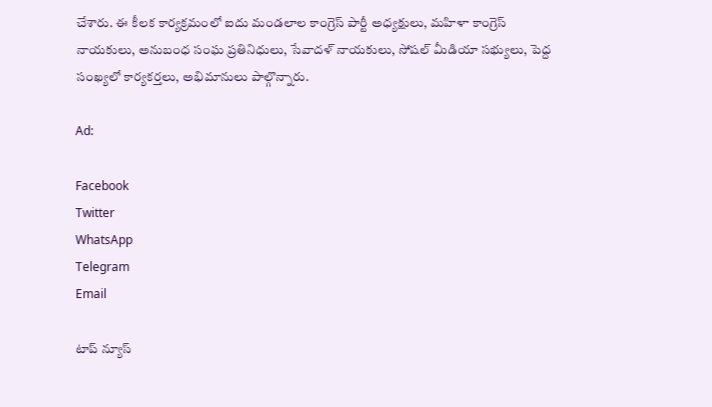చేశారు. ఈ కీలక కార్యక్రమంలో ఐదు మండలాల కాంగ్రెస్ పార్టీ అధ్యక్షులు, మహిళా కాంగ్రెస్ నాయకులు, అనుబంధ సంఘ ప్రతినిధులు, సేవాదళ్ నాయకులు, సోషల్ మీడియా సభ్యులు, పెద్ద సంఖ్యలో కార్యకర్తలు, అభిమానులు పాల్గొన్నారు.

Ad:

Facebook
Twitter
WhatsApp
Telegram
Email

టాప్ న్యూస్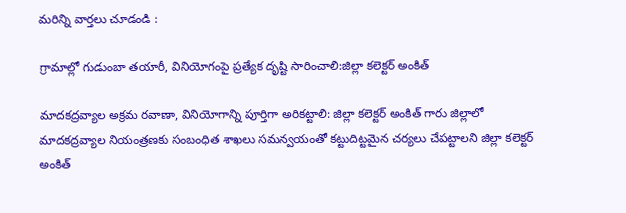మరిన్ని వార్తలు చూడండి :

గ్రామాల్లో గుడుంబా తయారీ, వినియోగంపై ప్రత్యేక దృష్టి సారించాలి:జిల్లా కలెక్టర్ అంకిత్

మాదకద్రవ్యాల అక్రమ రవాణా, వినియోగాన్ని పూర్తిగా అరికట్టాలి: జిల్లా కలెక్టర్ అంకిత్ గారు జిల్లాలో మాదకద్రవ్యాల నియంత్రణకు సంబంధిత శాఖలు సమన్వయంతో కట్టుదిట్టమైన చర్యలు చేపట్టాలని జిల్లా కలెక్టర్ అంకిత్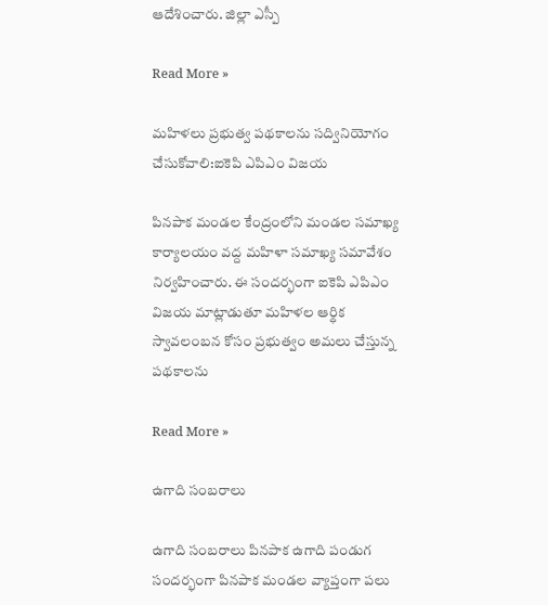ఆదేశించారు. జిల్లా ఎస్పీ

Read More »

మహిళలు ప్రభుత్వ పథకాలను సద్వినియోగం చేసుకోవాలి:ఐకెపి ఎపిఎం విజయ

పినపాక మండల కేంద్రంలోని మండల సమాఖ్య కార్యాలయం వద్ద మహిళా సమాఖ్య సమావేశం నిర్వహించారు. ఈ సందర్భంగా ఐకెపి ఎపిఎం విజయ మాట్లాడుతూ మహిళల ఆర్థిక స్వావలంబన కోసం ప్రభుత్వం అమలు చేస్తున్న పథకాలను

Read More »

ఉగాది సంబరాలు

ఉగాది సంబరాలు పినపాక ఉగాది పండుగ సందర్భంగా పినపాక మండల వ్యాప్తంగా పలు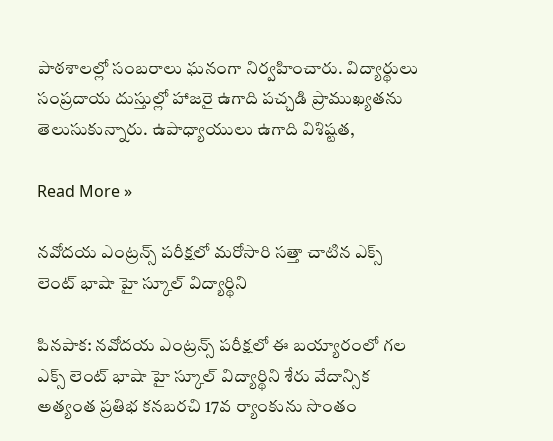పాఠశాలల్లో సంబరాలు ఘనంగా నిర్వహించారు. విద్యార్థులు సంప్రదాయ దుస్తుల్లో హాజరై ఉగాది పచ్చడి ప్రాముఖ్యతను తెలుసుకున్నారు. ఉపాధ్యాయులు ఉగాది విశిష్టత,

Read More »

నవోదయ ఎంట్రన్స్ పరీక్షలో మరోసారి సత్తా చాటిన ఎక్స్ లెంట్ భాషా హై స్కూల్ విద్యార్థిని

పినపాక: నవోదయ ఎంట్రన్స్ పరీక్షలో ఈ బయ్యారంలో గల ఎక్స్ లెంట్ భాషా హై స్కూల్ విద్యార్థిని శేరు వేదాన్సిక అత్యంత ప్రతిభ కనబరచి 17వ ర్యాంకును సొంతం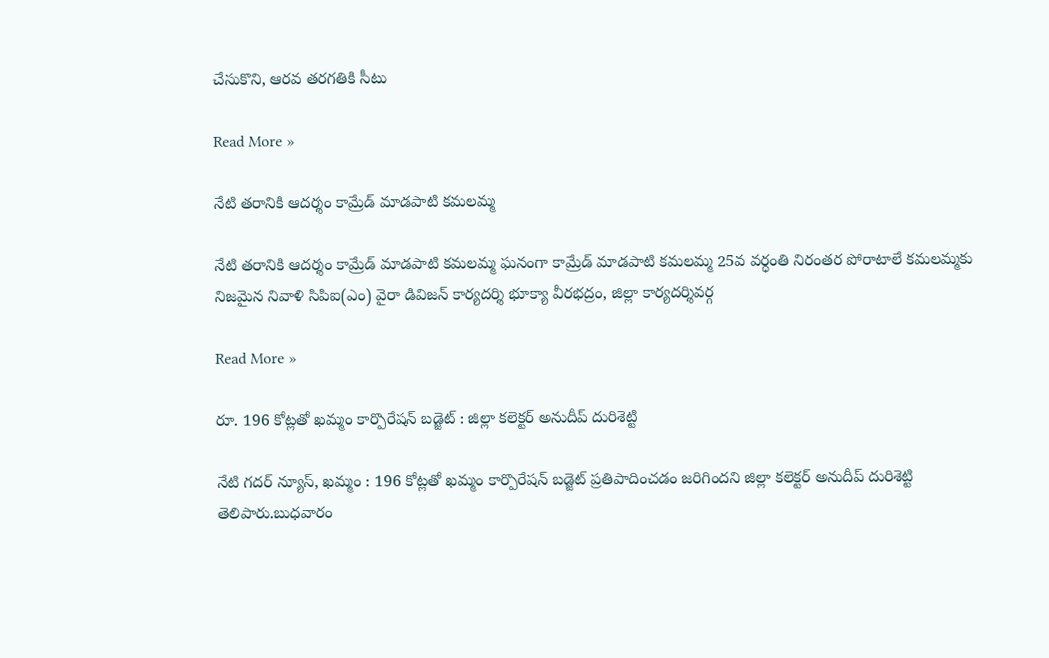చేసుకొని, ఆరవ తరగతికి సీటు

Read More »

నేటి తరానికి ఆదర్శం కామ్రేడ్ మాడపాటి కమలమ్మ

నేటి తరానికి ఆదర్శం కామ్రేడ్ మాడపాటి కమలమ్మ ఘనంగా కామ్రేడ్ మాడపాటి కమలమ్మ 25వ వర్ధంతి నిరంతర పోరాటాలే కమలమ్మకు నిజమైన నివాళి సిపిఐ(ఎం) వైరా డివిజన్ కార్యదర్శి భూక్యా వీరభద్రం, జిల్లా కార్యదర్శివర్గ

Read More »

రూ. 196 కోట్లతో ఖమ్మం కార్పొరేషన్ బడ్జెట్ : జిల్లా కలెక్టర్ అనుదీప్ దురిశెట్టి

నేటి గదర్ న్యూస్, ఖమ్మం : 196 కోట్లతో ఖమ్మం కార్పొరేషన్ బడ్జెట్ ప్రతిపాదించడం జరిగిందని జిల్లా కలెక్టర్ అనుదీప్ దురిశెట్టి తెలిపారు.బుధవారం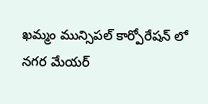ఖమ్మం మున్సిపల్ కార్పోరేషన్ లో నగర మేయర్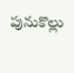పునుకొల్లు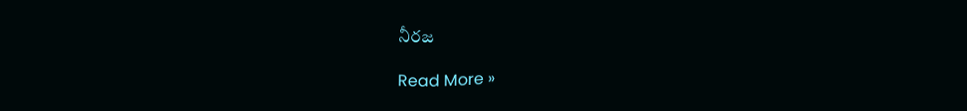నీరజ

Read More »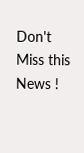Don't Miss this News !